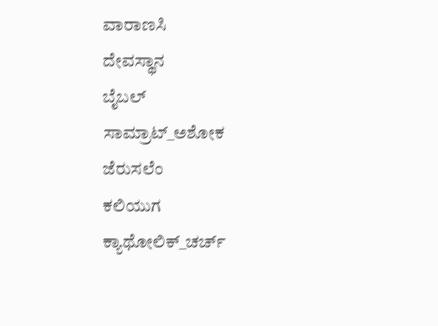ವಾರಾಣಸಿ
ದೇವಸ್ಥಾನ
ಬೈಬಲ್
ಸಾಮ್ರಾಟ್_ಅಶೋಕ
ಜೆರುಸಲೆಂ
ಕಲಿಯುಗ
ಕ್ಯಾಥೋಲಿಕ್_ಚರ್ಚ್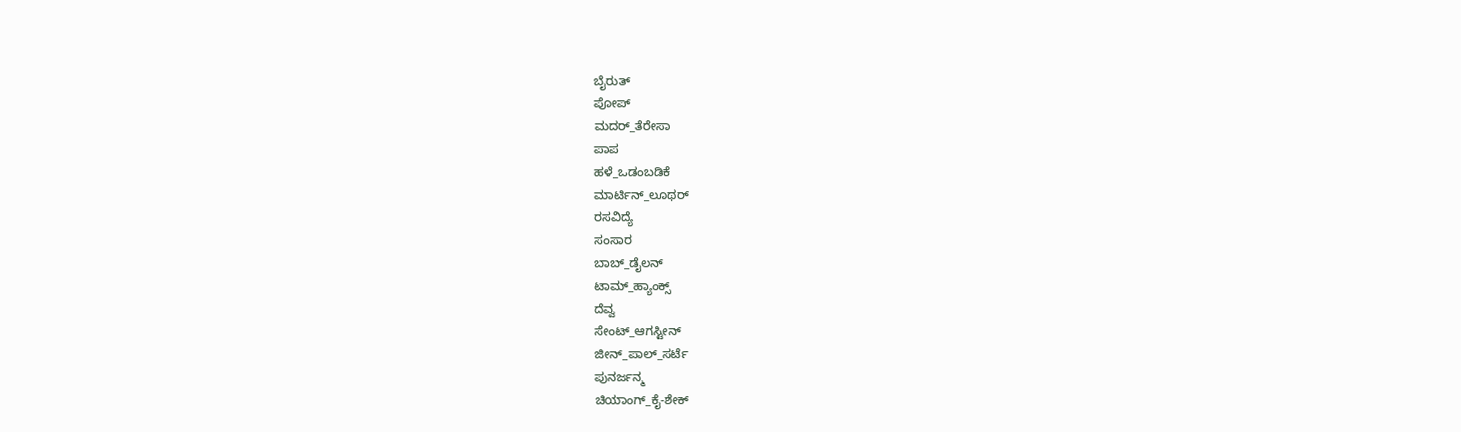ಬೈರುತ್
ಪೋಪ್
ಮದರ್‌_ತೆರೇಸಾ
ಪಾಪ
ಹಳೆ_ಒಡಂಬಡಿಕೆ
ಮಾರ್ಟಿನ್_ಲೂಥರ್
ರಸವಿದ್ಯೆ
ಸಂಸಾರ
ಬಾಬ್_ಡೈಲನ್
ಟಾಮ್_ಹ್ಯಾಂಕ್ಸ್
ದೆವ್ವ
ಸೇಂಟ್_ಆಗಸ್ಟೀನ್
ಜೀನ್_ಪಾಲ್_ಸರ್ಟೆ
ಪುನರ್ಜನ್ಮ
ಚಿಯಾಂಗ್_ಕೈ-ಶೇಕ್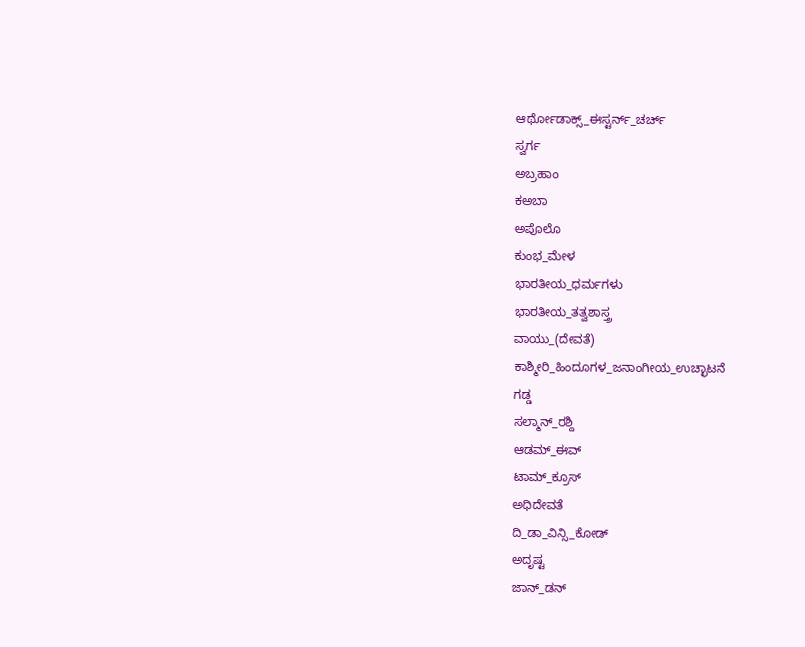ಆರ್ಥೋಡಾಕ್ಸ್_ಈಸ್ಟರ್ನ್_ಚರ್ಚ್
ಸ್ವರ್ಗ
ಅಬ್ರಹಾಂ
ಕಅಬಾ
ಅಪೊಲೊ
ಕುಂಭ_ಮೇಳ
ಭಾರತೀಯ_ಧರ್ಮಗಳು
ಭಾರತೀಯ_ತತ್ವಶಾಸ್ತ್ರ
ವಾಯು_(ದೇವತೆ)
ಕಾಶ್ಮೀರಿ_ಹಿಂದೂಗಳ_ಜನಾಂಗೀಯ_ಉಚ್ಛಾಟನೆ
ಗಡ್ಡ
ಸಲ್ಮಾನ್_ರಶ್ದಿ
ಆಡಮ್_ಈವ್
ಟಾಮ್_ಕ್ರೂಸ್
ಅಧಿದೇವತೆ
ದಿ_ಡಾ_ವಿನ್ಸಿ_ಕೋಡ್
ಅದೃಷ್ಟ
ಜಾನ್_ಡನ್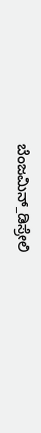ಬೆಂಜಮಿನ್_ಡಿಸ್ರೇಲಿ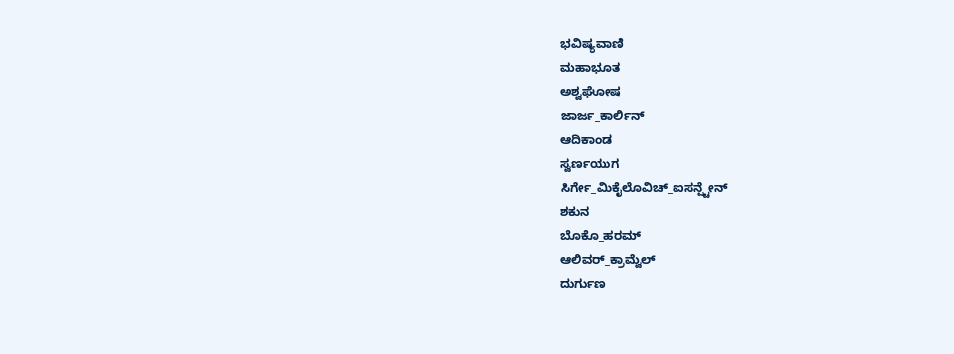ಭವಿಷ್ಯವಾಣಿ
ಮಹಾಭೂತ
ಅಶ್ವಘೋಷ
ಜಾರ್ಜ_ಕಾರ್ಲಿನ್
ಆದಿಕಾಂಡ
ಸ್ವರ್ಣಯುಗ
ಸಿರ್ಗೇ_ಮಿಕೈಲೊವಿಚ್_ಐಸನ್ಷ್ಟೇನ್
ಶಕುನ
ಬೊಕೊ_ಹರಮ್
ಆಲಿವರ್_ಕ್ರಾಮ್ವೆಲ್
ದುರ್ಗುಣ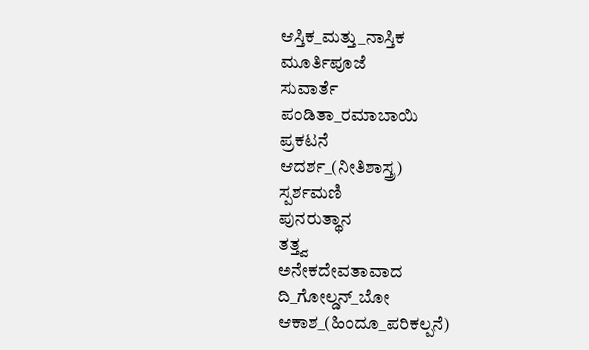ಆಸ್ತಿಕ_ಮತ್ತು_ನಾಸ್ತಿಕ
ಮೂರ್ತಿಪೂಜೆ
ಸುವಾರ್ತೆ
ಪಂಡಿತಾ_ರಮಾಬಾಯಿ
ಪ್ರಕಟನೆ
ಆದರ್ಶ_(ನೀತಿಶಾಸ್ತ್ರ)
ಸ್ಪರ್ಶಮಣಿ
ಪುನರುತ್ಥಾನ
ತತ್ತ್ವ
ಅನೇಕದೇವತಾವಾದ
ದಿ_ಗೋಲ್ಡನ್_ಬೋ
ಆಕಾಶ_(ಹಿಂದೂ_ಪರಿಕಲ್ಪನೆ)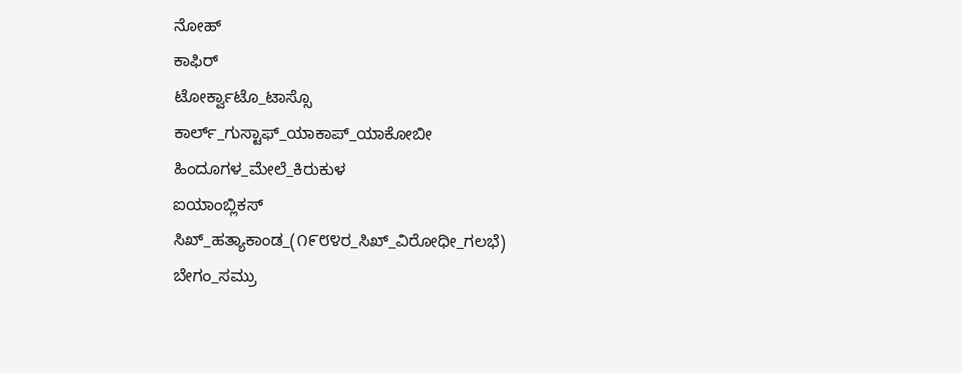ನೋಹ್
ಕಾಫಿರ್
ಟೋರ್ಕ್ವಾಟೊ_ಟಾಸ್ಸೊ
ಕಾರ್ಲ್_ಗುಸ್ಟಾಫ್_ಯಾಕಾಪ್_ಯಾಕೋಬೀ
ಹಿಂದೂಗಳ_ಮೇಲೆ_ಕಿರುಕುಳ
ಐಯಾಂಬ್ಲಿಕಸ್
ಸಿಖ್_ಹತ್ಯಾಕಾಂಡ_(೧೯೮೪ರ_ಸಿಖ್_ವಿರೋಧೀ_ಗಲಭೆ)
ಬೇಗಂ_ಸಮ್ರು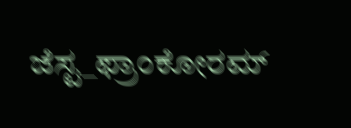ಜೆಸ್ಟ_ಫ್ರಾಂಕೋರಮ್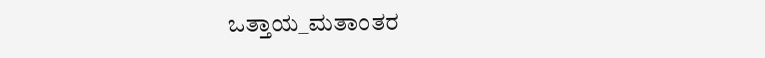ಒತ್ತಾಯ_ಮತಾಂತರ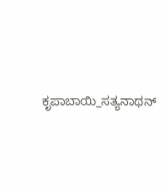ಕೃಪಾಬಾಯಿ_ಸತ್ಯನಾಥನ್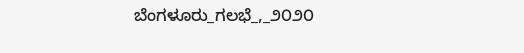ಬೆಂಗಳೂರು_ಗಲಭೆ_,_೨೦೨೦